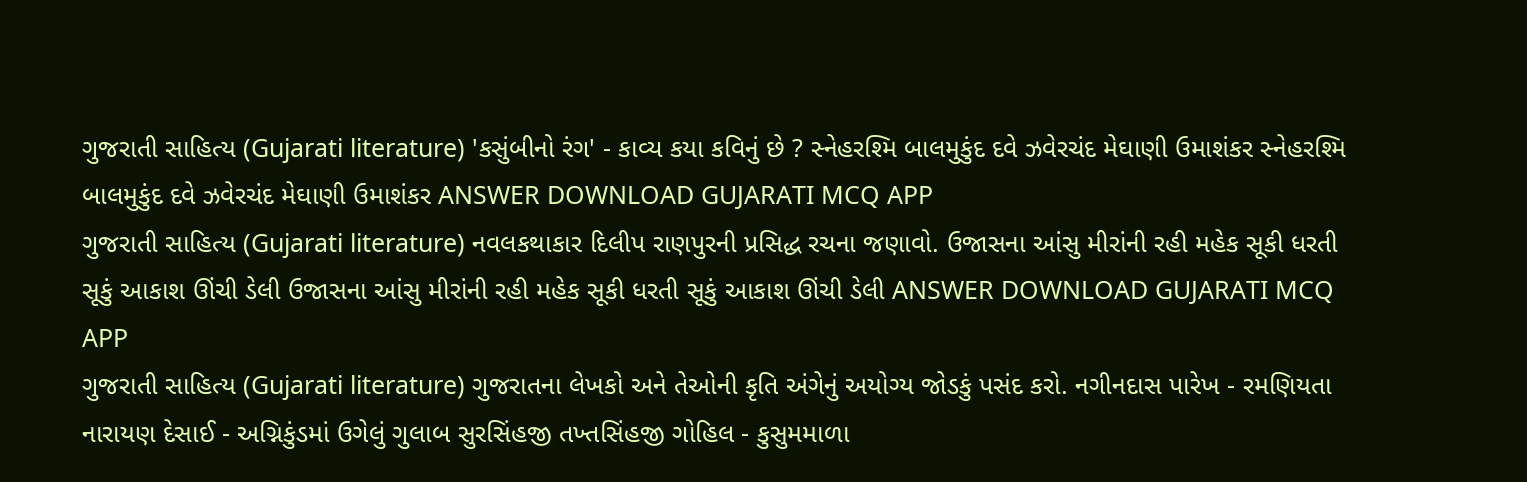ગુજરાતી સાહિત્ય (Gujarati literature) 'કસુંબીનો રંગ' - કાવ્ય કયા કવિનું છે ? સ્નેહરશ્મિ બાલમુકુંદ દવે ઝવેરચંદ મેઘાણી ઉમાશંકર સ્નેહરશ્મિ બાલમુકુંદ દવે ઝવેરચંદ મેઘાણી ઉમાશંકર ANSWER DOWNLOAD GUJARATI MCQ APP
ગુજરાતી સાહિત્ય (Gujarati literature) નવલકથાકાર દિલીપ રાણપુરની પ્રસિદ્ધ રચના જણાવો. ઉજાસના આંસુ મીરાંની રહી મહેક સૂકી ધરતી સૂકું આકાશ ઊંચી ડેલી ઉજાસના આંસુ મીરાંની રહી મહેક સૂકી ધરતી સૂકું આકાશ ઊંચી ડેલી ANSWER DOWNLOAD GUJARATI MCQ APP
ગુજરાતી સાહિત્ય (Gujarati literature) ગુજરાતના લેખકો અને તેઓની કૃતિ અંગેનું અયોગ્ય જોડકું પસંદ કરો. નગીનદાસ પારેખ - રમણિયતા નારાયણ દેસાઈ - અગ્નિકુંડમાં ઉગેલું ગુલાબ સુરસિંહજી તખ્તસિંહજી ગોહિલ - કુસુમમાળા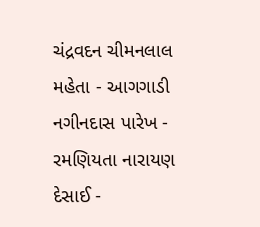ચંદ્રવદન ચીમનલાલ મહેતા - આગગાડી નગીનદાસ પારેખ - રમણિયતા નારાયણ દેસાઈ -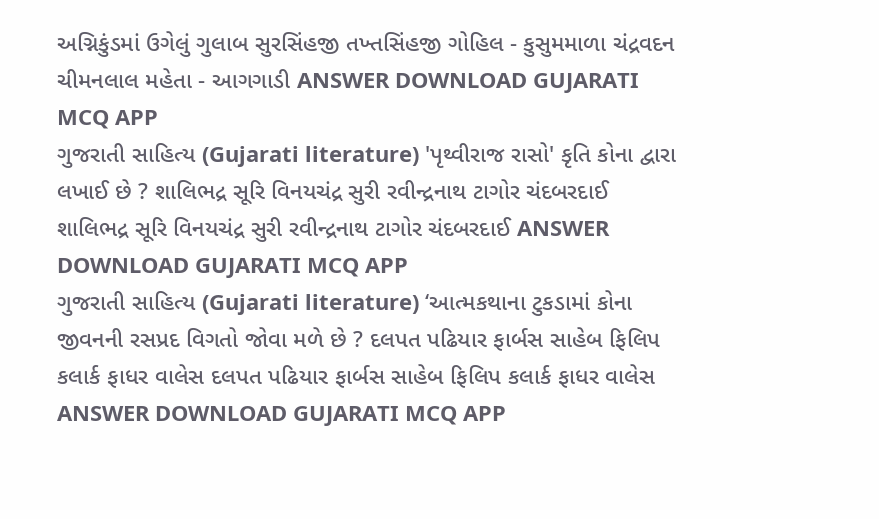અગ્નિકુંડમાં ઉગેલું ગુલાબ સુરસિંહજી તખ્તસિંહજી ગોહિલ - કુસુમમાળા ચંદ્રવદન ચીમનલાલ મહેતા - આગગાડી ANSWER DOWNLOAD GUJARATI MCQ APP
ગુજરાતી સાહિત્ય (Gujarati literature) 'પૃથ્વીરાજ રાસો' કૃતિ કોના દ્વારા લખાઈ છે ? શાલિભદ્ર સૂરિ વિનયચંદ્ર સુરી રવીન્દ્રનાથ ટાગોર ચંદબરદાઈ શાલિભદ્ર સૂરિ વિનયચંદ્ર સુરી રવીન્દ્રનાથ ટાગોર ચંદબરદાઈ ANSWER DOWNLOAD GUJARATI MCQ APP
ગુજરાતી સાહિત્ય (Gujarati literature) ‘આત્મકથાના ટુકડામાં કોના જીવનની રસપ્રદ વિગતો જોવા મળે છે ? દલપત પઢિયાર ફાર્બસ સાહેબ ફિલિપ કલાર્ક ફાધર વાલેસ દલપત પઢિયાર ફાર્બસ સાહેબ ફિલિપ કલાર્ક ફાધર વાલેસ ANSWER DOWNLOAD GUJARATI MCQ APP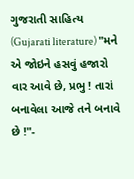ગુજરાતી સાહિત્ય (Gujarati literature) "મને એ જોઇને હસવું હજારો વાર આવે છે, પ્રભુ ! તારાં બનાવેલા આજે તને બનાવે છે !"-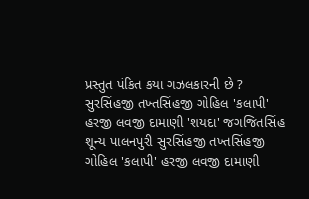પ્રસ્તુત પંકિત કયા ગઝલકારની છે ? સુરસિંહજી તખ્તસિંહજી ગોહિલ 'કલાપી' હરજી લવજી દામાણી 'શયદા' જગજિતસિંહ શૂન્ય પાલનપુરી સુરસિંહજી તખ્તસિંહજી ગોહિલ 'કલાપી' હરજી લવજી દામાણી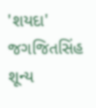'શયદા' જગજિતસિંહ શૂન્ય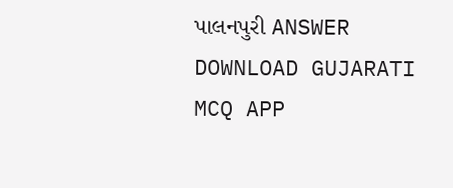પાલનપુરી ANSWER DOWNLOAD GUJARATI MCQ APP